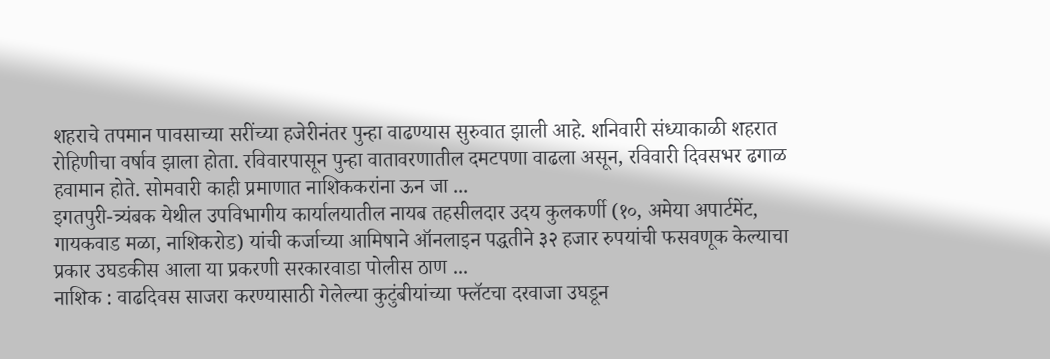शहराचे तपमान पावसाच्या सरींच्या हजेरीनंतर पुन्हा वाढण्यास सुरुवात झाली आहे. शनिवारी संध्याकाळी शहरात रोहिणीचा वर्षाव झाला होता. रविवारपासून पुन्हा वातावरणातील दमटपणा वाढला असून, रविवारी दिवसभर ढगाळ हवामान होते. सोमवारी काही प्रमाणात नाशिककरांना ऊन जा ...
इगतपुरी-त्र्यंबक येथील उपविभागीय कार्यालयातील नायब तहसीलदार उदय कुलकर्णी (१०, अमेया अपार्टमेंट, गायकवाड मळा, नाशिकरोड) यांची कर्जाच्या आमिषाने ऑनलाइन पद्धतीने ३२ हजार रुपयांची फसवणूक केल्याचा प्रकार उघडकीस आला या प्रकरणी सरकारवाडा पोलीस ठाण ...
नाशिक : वाढदिवस साजरा करण्यासाठी गेलेल्या कुटुंबीयांच्या फ्लॅटचा दरवाजा उघडून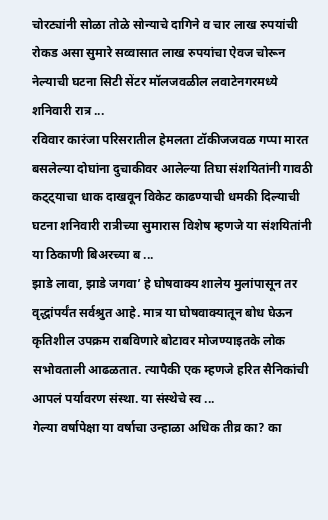चोरट्यांनी सोळा तोळे सोन्याचे दागिने व चार लाख रुपयांची रोकड असा सुमारे सव्वासात लाख रुपयांचा ऐवज चोरून नेल्याची घटना सिटी सेंटर मॉलजवळील लवाटेनगरमध्ये शनिवारी रात्र ...
रविवार कारंजा परिसरातील हेमलता टॉकीजजवळ गप्पा मारत बसलेल्या दोघांना दुचाकीवर आलेल्या तिघा संशयितांनी गावठी कट्ट्याचा धाक दाखवून विकेट काढण्याची धमकी दिल्याची घटना शनिवारी रात्रीच्या सुमारास विशेष म्हणजे या संशयितांनी या ठिकाणी बिअरच्या ब ...
झाडे लावा, झाडे जगवा’ हे घोषवाक्य शालेय मुलांपासून तर वृद्धांपर्यंत सर्वश्रुत आहे. मात्र या घोषवाक्यातून बोध घेऊन कृतिशील उपक्रम राबविणारे बोटावर मोजण्याइतके लोक सभोवताली आढळतात. त्यापैकी एक म्हणजे हरित सैनिकांची आपलं पर्यावरण संस्था. या संस्थेचे स्व ...
गेल्या वर्षापेक्षा या वर्षाचा उन्हाळा अधिक तीव्र का? का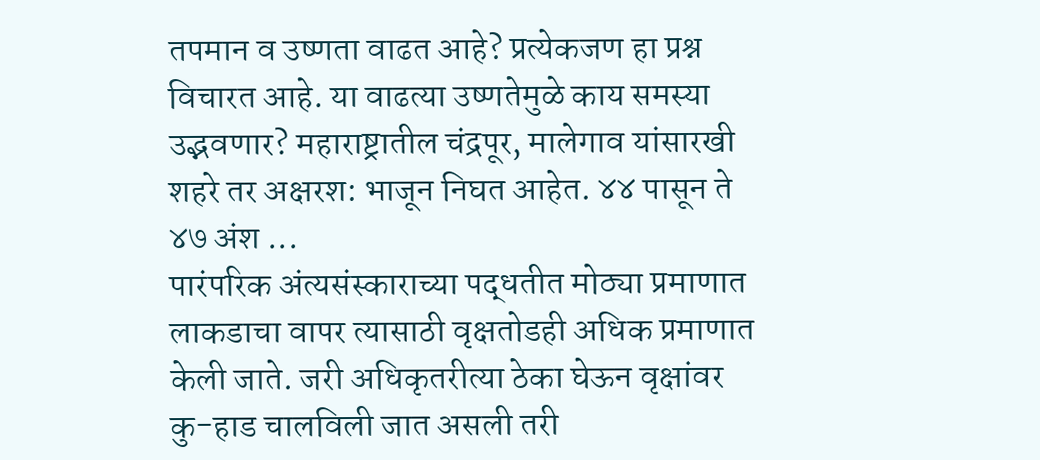तपमान व उष्णता वाढत आहे? प्रत्येकजण हा प्रश्न विचारत आहे. या वाढत्या उष्णतेमुळे काय समस्या उद्भवणार? महाराष्ट्रातील चंद्रपूर, मालेगाव यांसारखी शहरे तर अक्षरश: भाजून निघत आहेत. ४४ पासून ते ४७ अंश ...
पारंपरिक अंत्यसंस्काराच्या पद्धतीत मोठ्या प्रमाणात लाकडाचा वापर त्यासाठी वृक्षतोडही अधिक प्रमाणात केली जाते. जरी अधिकृतरीत्या ठेका घेऊन वृक्षांवर कु-हाड चालविली जात असली तरी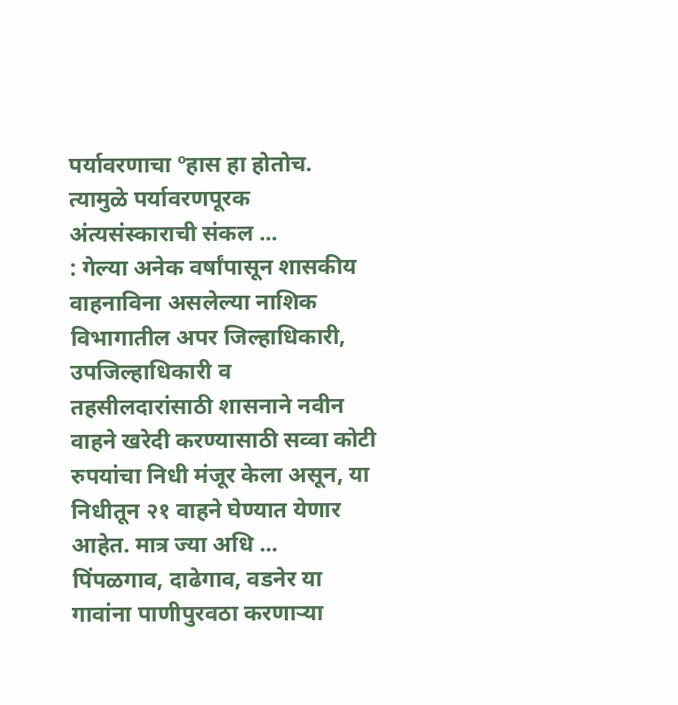पर्यावरणाचा ºहास हा होतोच. त्यामुळे पर्यावरणपूरक अंत्यसंस्काराची संकल ...
: गेल्या अनेक वर्षांपासून शासकीय वाहनाविना असलेल्या नाशिक विभागातील अपर जिल्हाधिकारी, उपजिल्हाधिकारी व तहसीलदारांसाठी शासनाने नवीन वाहने खरेदी करण्यासाठी सव्वा कोटी रुपयांचा निधी मंजूर केला असून, या निधीतून २१ वाहने घेण्यात येणार आहेत. मात्र ज्या अधि ...
पिंपळगाव, दाढेगाव, वडनेर या गावांना पाणीपुरवठा करणाऱ्या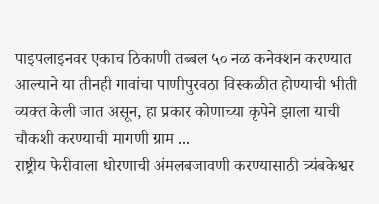पाइपलाइनवर एकाच ठिकाणी तब्बल ५० नळ कनेक्शन करण्यात आल्याने या तीनही गावांचा पाणीपुरवठा विस्कळीत होण्याची भीती व्यक्त केली जात असून, हा प्रकार कोणाच्या कृपेने झाला याची चौकशी करण्याची मागणी ग्राम ...
राष्ट्रीय फेरीवाला धोरणाची अंमलबजावणी करण्यासाठी त्र्यंबकेश्वर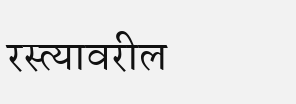रस्त्यावरील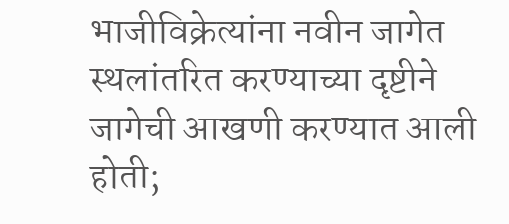भाजीविक्रेत्यांना नवीन जागेत स्थलांतरित करण्याच्या दृष्टीने जागेची आखणी करण्यात आली होती;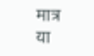मात्र या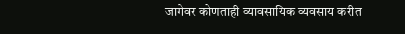जागेवर कोणताही व्यावसायिक व्यवसाय करीत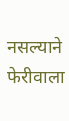नसल्याने फेरीवाला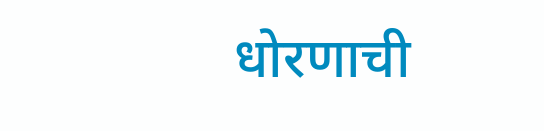धोरणाची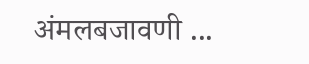अंमलबजावणी ...